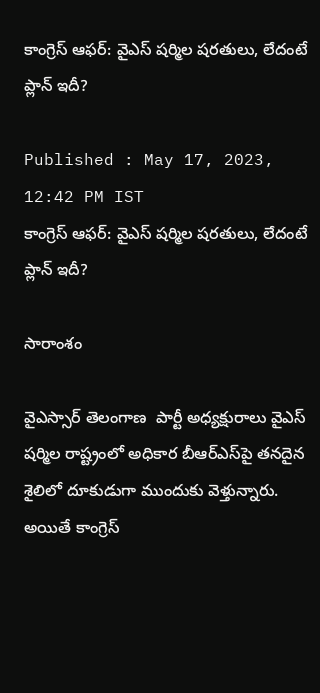కాంగ్రెస్ ఆఫర్: వైఎస్ షర్మిల షరతులు, లేదంటే ప్లాన్ ఇదీ?

Published : May 17, 2023, 12:42 PM IST
కాంగ్రెస్ ఆఫర్: వైఎస్ షర్మిల షరతులు, లేదంటే ప్లాన్ ఇదీ?

సారాంశం

వైఎస్సార్ తెలంగాణ  పార్టీ అధ్యక్షురాలు వైఎస్ షర్మిల రాష్ట్రంలో అధికార బీఆర్‌ఎస్‌పై తనదైన శైలిలో దూకుడుగా ముందుకు వెళ్తున్నారు. అయితే కాంగ్రెస్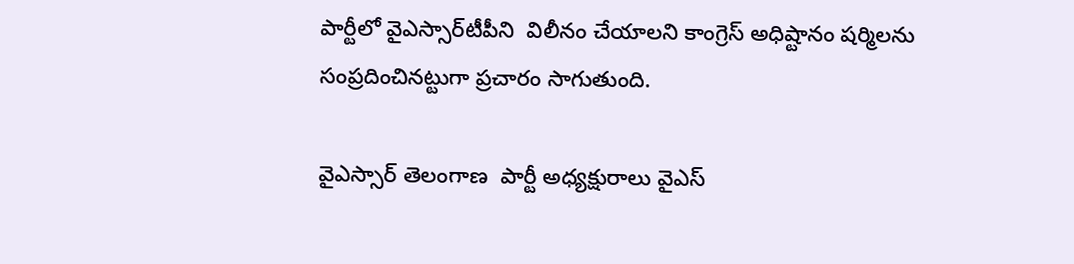పార్టీలో వైఎస్సార్‌టీపీని  విలీనం చేయాలని కాంగ్రెస్ అధిష్టానం షర్మిలను సంప్రదించినట్టుగా ప్రచారం సాగుతుంది.

వైఎస్సార్ తెలంగాణ  పార్టీ అధ్యక్షురాలు వైఎస్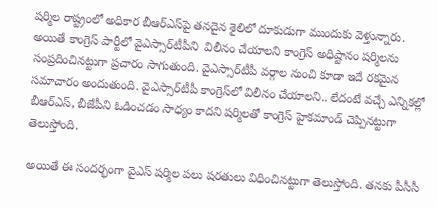షర్మిల రాష్ట్రంలో అధికార బీఆర్‌ఎస్‌పై తనదైన శైలిలో దూకుడుగా ముందుకు వెళ్తున్నారు. అయితే కాంగ్రెస్ పార్టీలో వైఎస్సార్‌టీపీని  విలీనం చేయాలని కాంగ్రెస్ అధిష్టానం షర్మిలను సంప్రదించినట్టుగా ప్రచారం సాగుతుంది. వైఎస్సార్‌టీపీ వర్గాల నుంచి కూడా ఇదే రకమైన సమాచారం అందుతుంది. వైఎస్సార్‌టీపీ కాంగ్రెస్‌లో విలీనం చేయాలని.. లేదంటే వచ్చే ఎన్నికల్లో బీఆర్‌ఎస్‌, బీజేపీని ఓడించడం సాధ్యం కాదని షర్మిలతో కాంగ్రెస్‌ హైకమాండ్‌ చెప్పినట్టుగా తెలుస్తోంది.

అయితే ఈ సందర్భంగా వైఎస్ షర్మిల పలు షరతులు విధించినట్టుగా తెలుస్తోంది. తనకు పీసీసీ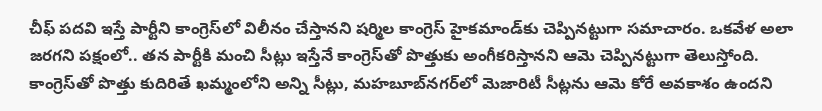చీఫ్‌ పదవి ఇస్తే పార్టీని కాంగ్రెస్‌లో విలీనం చేస్తానని షర్మిల కాంగ్రెస్‌ హైకమాండ్‌కు చెప్పినట్టుగా సమాచారం. ఒకవేళ అలా జరగని పక్షంలో.. తన పార్టీకి మంచి సీట్లు ఇస్తేనే కాంగ్రెస్‌తో పొత్తుకు అంగీకరిస్తానని ఆమె చెప్పినట్టుగా తెలుస్తోంది. కాంగ్రెస్‌తో పొత్తు కుదిరితే ఖమ్మంలోని అన్ని సీట్లు, మహబూబ్‌నగర్‌లో మెజారిటీ సీట్లను ఆమె కోరే అవకాశం ఉందని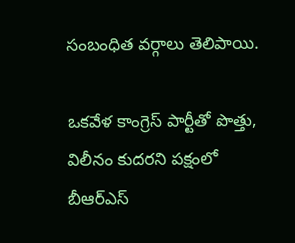సంబంధిత వర్గాలు తెలిపాయి.

ఒకవేళ కాంగ్రెస్ పార్టీతో పొత్తు, విలీనం కుదరని పక్షంలో బీఆర్ఎస్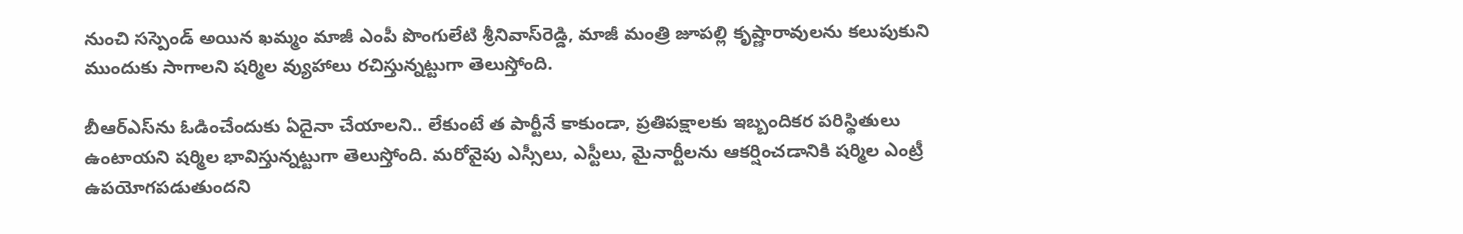నుంచి సస్పెండ్ అయిన ఖమ్మం మాజీ ఎంపీ పొంగులేటి శ్రీనివాస్‌రెడ్డి, మాజీ మంత్రి జూపల్లి కృష్ణారావులను కలుపుకుని ముందుకు సాగాలని షర్మిల వ్యుహాలు రచిస్తున్నట్టుగా తెలుస్తోంది.

బీఆర్‌ఎస్‌ను ఓడించేందుకు ఏదైనా చేయాలని.. లేకుంటే త పార్టీనే కాకుండా, ప్రతిపక్షాలకు ఇబ్బందికర పరిస్థితులు ఉంటాయని షర్మిల భావిస్తున్నట్టుగా తెలుస్తోంది. మరోవైపు ఎస్సీలు, ఎస్టీలు, మైనార్టీలను ఆకర్షించడానికి షర్మిల ఎంట్రీ ఉపయోగపడుతుందని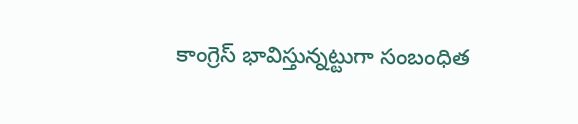కాంగ్రెస్ భావిస్తున్నట్టుగా సంబంధిత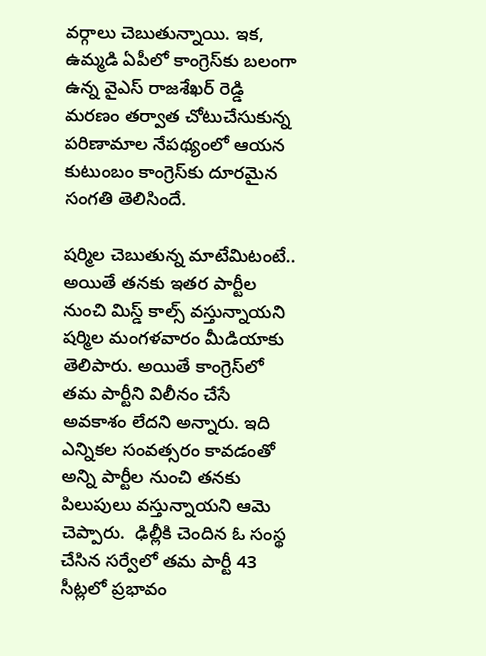వర్గాలు చెబుతున్నాయి. ఇక, ఉమ్మడి ఏపీలో కాంగ్రెస్‌కు బలంగా ఉన్న వైఎస్ రాజశేఖర్ రెడ్డి మరణం తర్వాత చోటుచేసుకున్న పరిణామాల నేపథ్యంలో ఆయన కుటుంబం కాంగ్రెస్‌కు దూరమైన సంగతి తెలిసిందే.

షర్మిల చెబుతున్న మాటేమిటంటే..
అయితే తనకు ఇతర పార్టీల నుంచి మిస్డ్ కాల్స్ వస్తున్నాయని షర్మిల మంగళవారం మీడియాకు తెలిపారు. అయితే కాంగ్రెస్‌లో తమ పార్టీని విలీనం చేసే అవకాశం లేదని అన్నారు. ఇది ఎన్నికల సంవత్సరం కావడంతో అన్ని పార్టీల నుంచి తనకు పిలుపులు వస్తున్నాయని ఆమె చెప్పారు.  ఢిల్లీకి చెందిన ఓ సంస్థ చేసిన సర్వేలో తమ పార్టీ 43 సీట్లలో ప్రభావం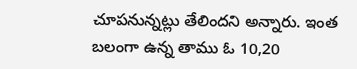చూపనున్నట్లు తేలిందని అన్నారు. ఇంత బలంగా ఉన్న తాము ఓ 10,20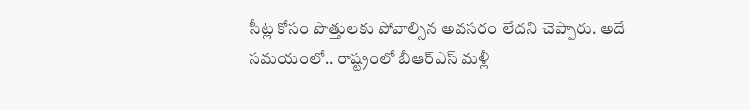సీట్ల కోసం పొత్తులకు పోవాల్సిన అవసరం లేదని చెప్పారు. అదే సమయంలో.. రాష్ట్రంలో బీఆర్ఎస్ మళ్లీ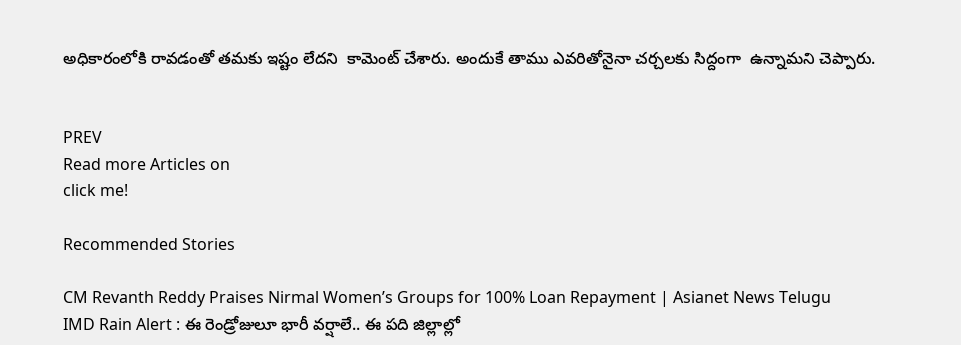అధికారంలోకి రావడంతో తమకు ఇష్టం లేదని  కామెంట్ చేశారు. అందుకే తాము ఎవరితోనైనా చర్చలకు సిద్దంగా  ఉన్నామని చెప్పారు.


PREV
Read more Articles on
click me!

Recommended Stories

CM Revanth Reddy Praises Nirmal Women’s Groups for 100% Loan Repayment | Asianet News Telugu
IMD Rain Alert : ఈ రెండ్రోజులూ భారీ వర్షాలే.. ఈ పది జిల్లాల్లో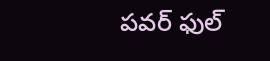పవర్ ఫుల్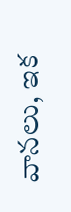వానలు, ఇక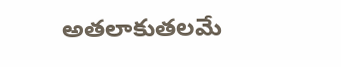అతలాకుతలమే